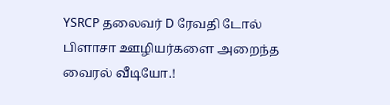YSRCP தலைவர் D ரேவதி டோல் பிளாசா ஊழியர்களை அறைந்த வைரல் வீடியோ.!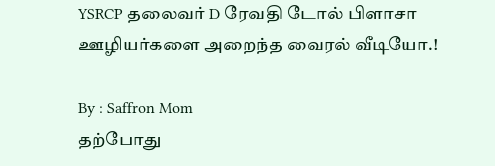YSRCP தலைவர் D ரேவதி டோல் பிளாசா ஊழியர்களை அறைந்த வைரல் வீடியோ.!

By : Saffron Mom
தற்போது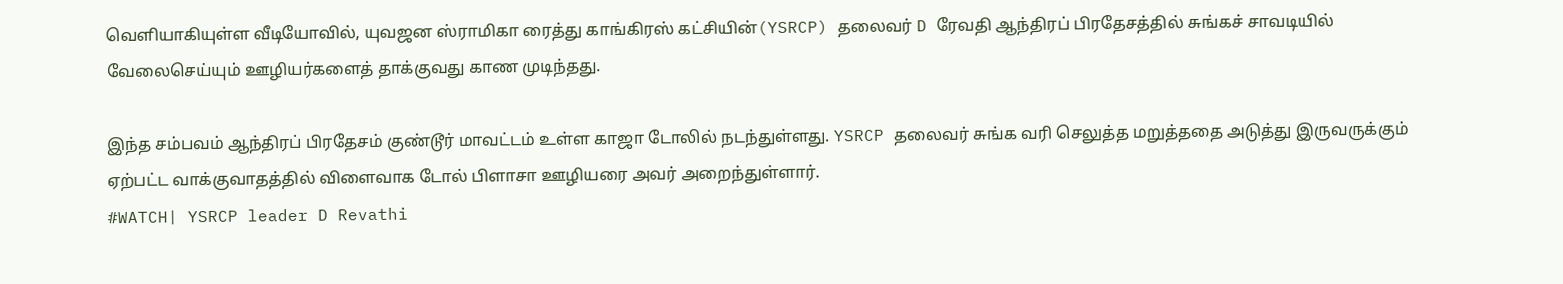வெளியாகியுள்ள வீடியோவில், யுவஜன ஸ்ராமிகா ரைத்து காங்கிரஸ் கட்சியின்(YSRCP) தலைவர் D ரேவதி ஆந்திரப் பிரதேசத்தில் சுங்கச் சாவடியில் வேலைசெய்யும் ஊழியர்களைத் தாக்குவது காண முடிந்தது.

இந்த சம்பவம் ஆந்திரப் பிரதேசம் குண்டூர் மாவட்டம் உள்ள காஜா டோலில் நடந்துள்ளது. YSRCP தலைவர் சுங்க வரி செலுத்த மறுத்ததை அடுத்து இருவருக்கும் ஏற்பட்ட வாக்குவாதத்தில் விளைவாக டோல் பிளாசா ஊழியரை அவர் அறைந்துள்ளார்.
#WATCH| YSRCP leader D Revathi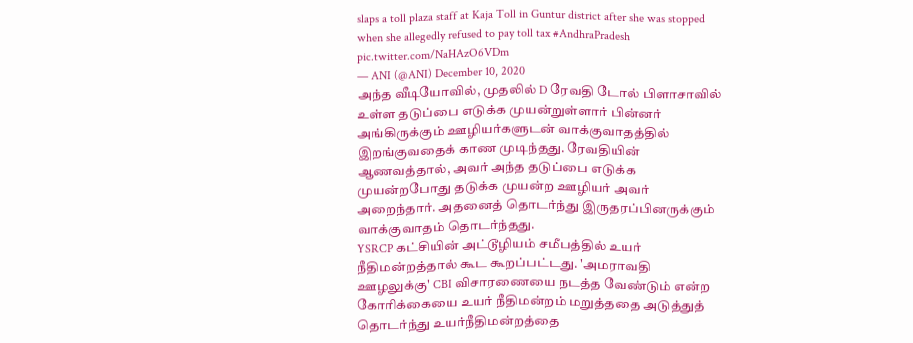slaps a toll plaza staff at Kaja Toll in Guntur district after she was stopped when she allegedly refused to pay toll tax #AndhraPradesh pic.twitter.com/NaHAzO6VDm
— ANI (@ANI) December 10, 2020
அந்த வீடியோவில், முதலில் D ரேவதி டோல் பிளாசாவில் உள்ள தடுப்பை எடுக்க முயன்றுள்ளார் பின்னர் அங்கிருக்கும் ஊழியர்களுடன் வாக்குவாதத்தில் இறங்குவதைக் காண முடிந்தது. ரேவதியின் ஆணவத்தால், அவர் அந்த தடுப்பை எடுக்க முயன்றபோது தடுக்க முயன்ற ஊழியர் அவர் அறைந்தார். அதனைத் தொடர்ந்து இருதரப்பினருக்கும் வாக்குவாதம் தொடர்ந்தது.
YSRCP கட்சியின் அட்டூழியம் சமீபத்தில் உயர் நீதிமன்றத்தால் கூட கூறப்பட்டது. 'அமராவதி ஊழலுக்கு' CBI விசாரணையை நடத்த வேண்டும் என்ற கோரிக்கையை உயர் நீதிமன்றம் மறுத்ததை அடுத்துத் தொடர்ந்து உயர்நீதிமன்றத்தை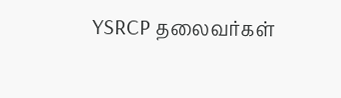YSRCP தலைவர்கள்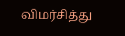விமர்சித்து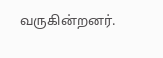வருகின்றனர்.